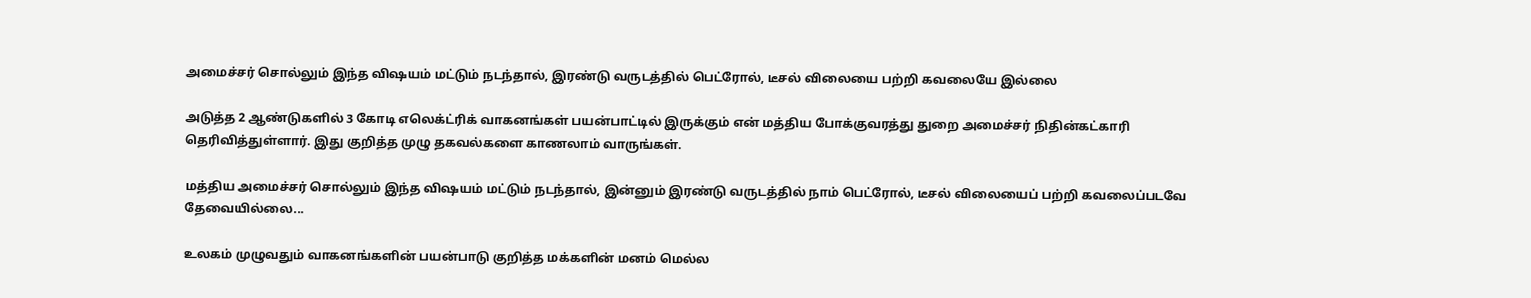அமைச்சர் சொல்லும் இந்த விஷயம் மட்டும் நடந்தால், இரண்டு வருடத்தில் பெட்ரோல், டீசல் விலையை பற்றி கவலையே இல்லை

அடுத்த 2 ஆண்டுகளில் 3 கோடி எலெக்ட்ரிக் வாகனங்கள் பயன்பாட்டில் இருக்கும் என் மத்திய போக்குவரத்து துறை அமைச்சர் நிதின்கட்காரி தெரிவித்துள்ளார். இது குறித்த முழு தகவல்களை காணலாம் வாருங்கள்.

மத்திய அமைச்சர் சொல்லும் இந்த விஷயம் மட்டும் நடந்தால், இன்னும் இரண்டு வருடத்தில் நாம் பெட்ரோல், டீசல் விலையைப் பற்றி கவலைப்படவே தேவையில்லை...

உலகம் முழுவதும் வாகனங்களின் பயன்பாடு குறித்த மக்களின் மனம் மெல்ல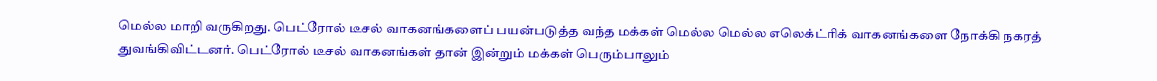மெல்ல மாறி வருகிறது. பெட்ரோல் டீசல் வாகனங்களைப் பயன்படுத்த வந்த மக்கள் மெல்ல மெல்ல எலெக்ட்ரிக் வாகனங்களை நோக்கி நகரத் துவங்கிவிட்டனர். பெட்ரோல் டீசல் வாகனங்கள் தான் இன்றும் மக்கள் பெரும்பாலும்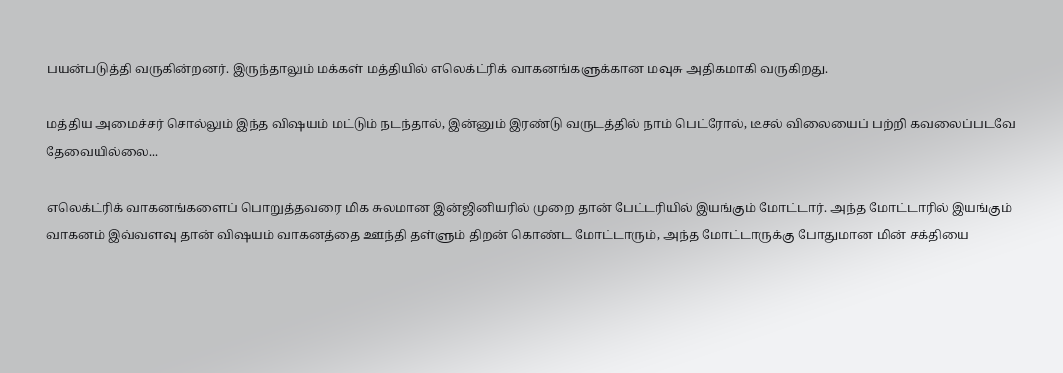பயன்படுத்தி வருகின்றனர். இருந்தாலும் மக்கள் மத்தியில் எலெக்ட்ரிக் வாகனங்களுக்கான மவுசு அதிகமாகி வருகிறது.

மத்திய அமைச்சர் சொல்லும் இந்த விஷயம் மட்டும் நடந்தால், இன்னும் இரண்டு வருடத்தில் நாம் பெட்ரோல், டீசல் விலையைப் பற்றி கவலைப்படவே தேவையில்லை...

எலெக்ட்ரிக் வாகனங்களைப் பொறுத்தவரை மிக சுலமான இன்ஜினியரில் முறை தான் பேட்டரியில் இயங்கும் மோட்டார். அந்த மோட்டாரில் இயங்கும் வாகனம் இவ்வளவு தான் விஷயம் வாகனத்தை ஊந்தி தள்ளும் திறன் கொண்ட மோட்டாரும், அந்த மோட்டாருக்கு போதுமான மின் சக்தியை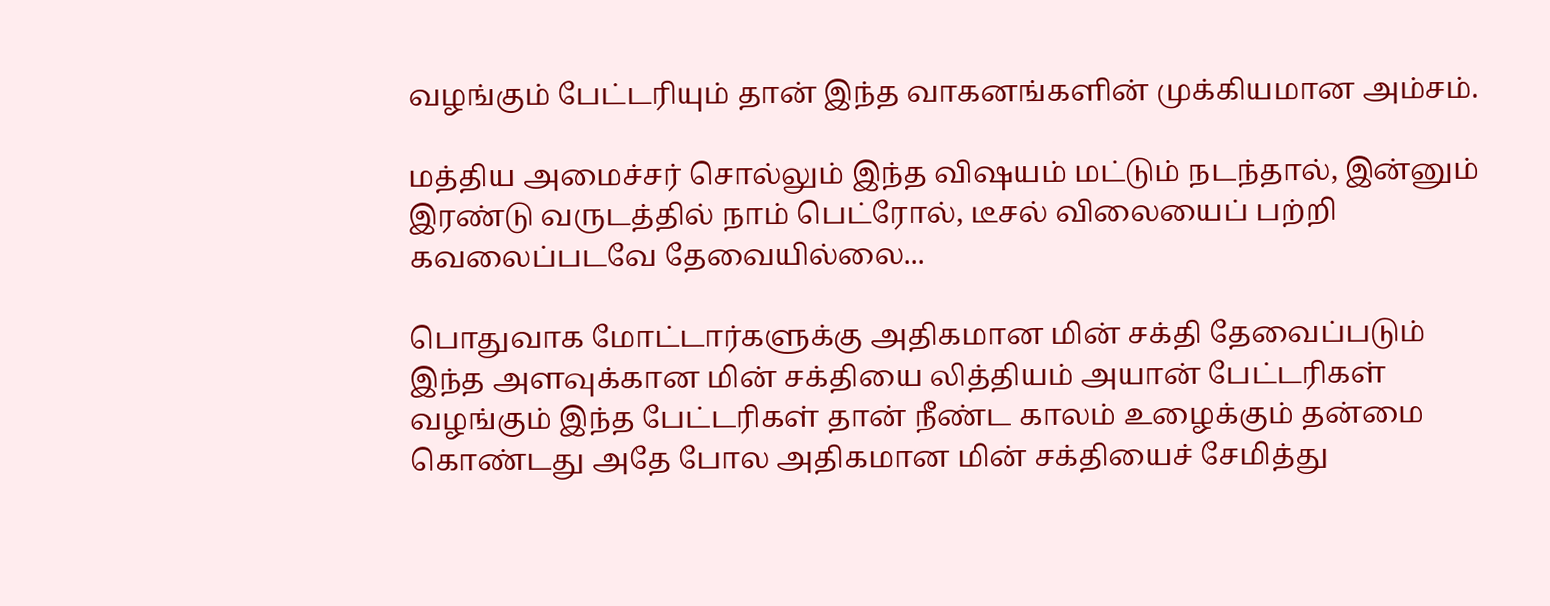வழங்கும் பேட்டரியும் தான் இந்த வாகனங்களின் முக்கியமான அம்சம்.

மத்திய அமைச்சர் சொல்லும் இந்த விஷயம் மட்டும் நடந்தால், இன்னும் இரண்டு வருடத்தில் நாம் பெட்ரோல், டீசல் விலையைப் பற்றி கவலைப்படவே தேவையில்லை...

பொதுவாக மோட்டார்களுக்கு அதிகமான மின் சக்தி தேவைப்படும் இந்த அளவுக்கான மின் சக்தியை லித்தியம் அயான் பேட்டரிகள் வழங்கும் இந்த பேட்டரிகள் தான் நீண்ட காலம் உழைக்கும் தன்மை கொண்டது அதே போல அதிகமான மின் சக்தியைச் சேமித்து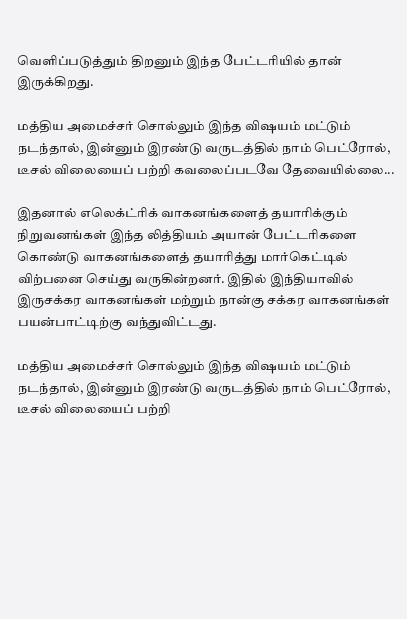வெளிப்படுத்தும் திறனும் இந்த பேட்டரியில் தான் இருக்கிறது.

மத்திய அமைச்சர் சொல்லும் இந்த விஷயம் மட்டும் நடந்தால், இன்னும் இரண்டு வருடத்தில் நாம் பெட்ரோல், டீசல் விலையைப் பற்றி கவலைப்படவே தேவையில்லை...

இதனால் எலெக்ட்ரிக் வாகனங்களைத் தயாரிக்கும் நிறுவனங்கள் இந்த லித்தியம் அயான் பேட்டரிகளை கொண்டு வாகனங்களைத் தயாரித்து மார்கெட்டில் விற்பனை செய்து வருகின்றனர். இதில் இந்தியாவில் இருசக்கர வாகனங்கள் மற்றும் நான்கு சக்கர வாகனங்கள் பயன்பாட்டிற்கு வந்துவிட்டது.

மத்திய அமைச்சர் சொல்லும் இந்த விஷயம் மட்டும் நடந்தால், இன்னும் இரண்டு வருடத்தில் நாம் பெட்ரோல், டீசல் விலையைப் பற்றி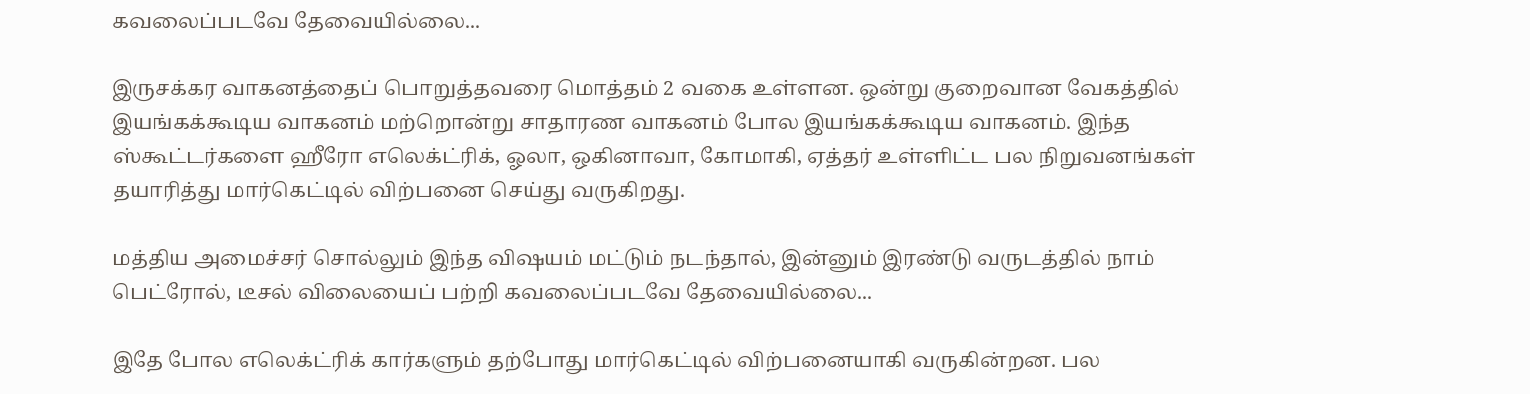கவலைப்படவே தேவையில்லை...

இருசக்கர வாகனத்தைப் பொறுத்தவரை மொத்தம் 2 வகை உள்ளன. ஒன்று குறைவான வேகத்தில் இயங்கக்கூடிய வாகனம் மற்றொன்று சாதாரண வாகனம் போல இயங்கக்கூடிய வாகனம். இந்த ஸ்கூட்டர்களை ஹீரோ எலெக்ட்ரிக், ஓலா, ஒகினாவா, கோமாகி, ஏத்தர் உள்ளிட்ட பல நிறுவனங்கள் தயாரித்து மார்கெட்டில் விற்பனை செய்து வருகிறது.

மத்திய அமைச்சர் சொல்லும் இந்த விஷயம் மட்டும் நடந்தால், இன்னும் இரண்டு வருடத்தில் நாம் பெட்ரோல், டீசல் விலையைப் பற்றி கவலைப்படவே தேவையில்லை...

இதே போல எலெக்ட்ரிக் கார்களும் தற்போது மார்கெட்டில் விற்பனையாகி வருகின்றன. பல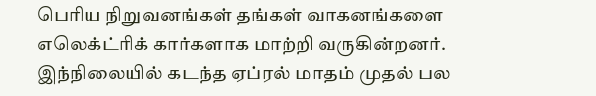பெரிய நிறுவனங்கள் தங்கள் வாகனங்களை எலெக்ட்ரிக் கார்களாக மாற்றி வருகின்றனர். இந்நிலையில் கடந்த ஏப்ரல் மாதம் முதல் பல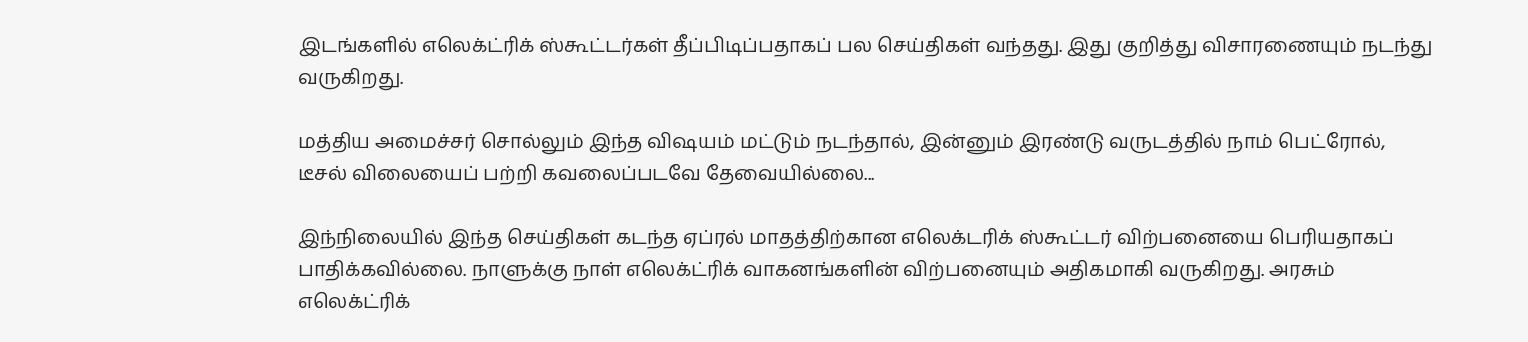இடங்களில் எலெக்ட்ரிக் ஸ்கூட்டர்கள் தீப்பிடிப்பதாகப் பல செய்திகள் வந்தது. இது குறித்து விசாரணையும் நடந்து வருகிறது.

மத்திய அமைச்சர் சொல்லும் இந்த விஷயம் மட்டும் நடந்தால், இன்னும் இரண்டு வருடத்தில் நாம் பெட்ரோல், டீசல் விலையைப் பற்றி கவலைப்படவே தேவையில்லை...

இந்நிலையில் இந்த செய்திகள் கடந்த ஏப்ரல் மாதத்திற்கான எலெக்டரிக் ஸ்கூட்டர் விற்பனையை பெரியதாகப் பாதிக்கவில்லை. நாளுக்கு நாள் எலெக்ட்ரிக் வாகனங்களின் விற்பனையும் அதிகமாகி வருகிறது. அரசும் எலெக்ட்ரிக்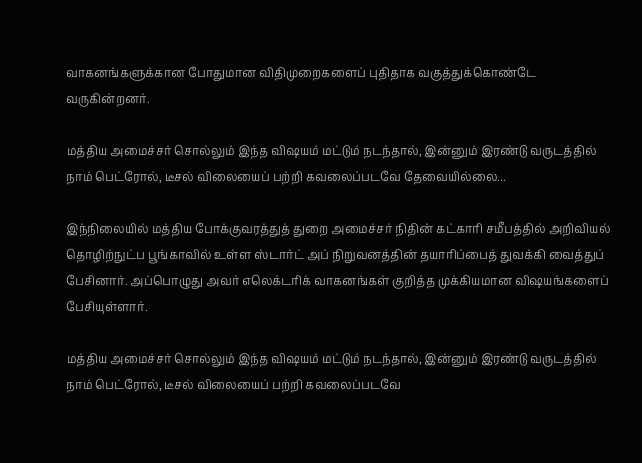வாகனங்களுக்கான போதுமான விதிமுறைகளைப் புதிதாக வகுத்துக்கொண்டே வருகின்றனர்.

மத்திய அமைச்சர் சொல்லும் இந்த விஷயம் மட்டும் நடந்தால், இன்னும் இரண்டு வருடத்தில் நாம் பெட்ரோல், டீசல் விலையைப் பற்றி கவலைப்படவே தேவையில்லை...

இந்நிலையில் மத்திய போக்குவரத்துத் துறை அமைச்சர் நிதின் கட்காரி சமீபத்தில் அறிவியல் தொழிற்நுட்ப பூங்காவில் உள்ள ஸ்டார்ட் அப் நிறுவனத்தின் தயாரிப்பைத் துவக்கி வைத்துப் பேசினார். அப்பொழுது அவர் எலெக்டரிக் வாகனங்கள் குறித்த முக்கியமான விஷயங்களைப் பேசியுள்ளார்.

மத்திய அமைச்சர் சொல்லும் இந்த விஷயம் மட்டும் நடந்தால், இன்னும் இரண்டு வருடத்தில் நாம் பெட்ரோல், டீசல் விலையைப் பற்றி கவலைப்படவே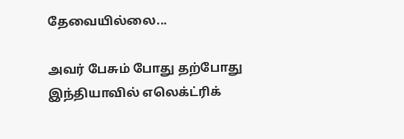தேவையில்லை...

அவர் பேசும் போது தற்போது இந்தியாவில் எலெக்ட்ரிக்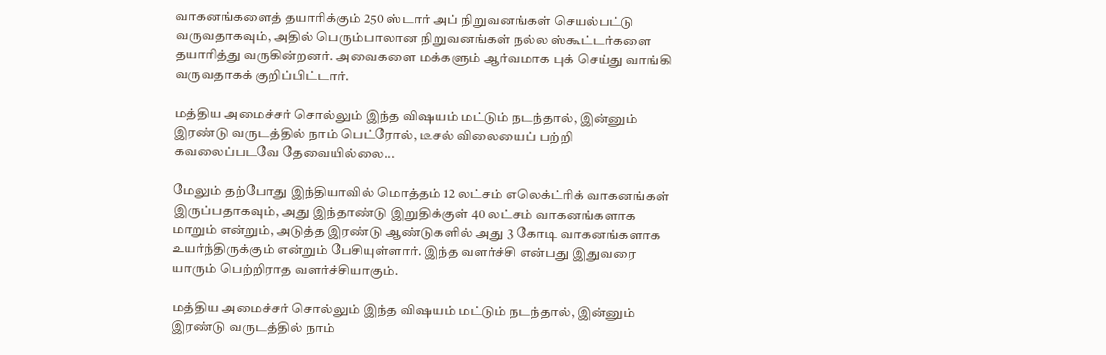வாகனங்களைத் தயாரிக்கும் 250 ஸ்டார் அப் நிறுவனங்கள் செயல்பட்டு வருவதாகவும், அதில் பெரும்பாலான நிறுவனங்கள் நல்ல ஸ்கூட்டர்களை தயாரித்து வருகின்றனர். அவைகளை மக்களும் ஆர்வமாக புக் செய்து வாங்கி வருவதாகக் குறிப்பிட்டார்.

மத்திய அமைச்சர் சொல்லும் இந்த விஷயம் மட்டும் நடந்தால், இன்னும் இரண்டு வருடத்தில் நாம் பெட்ரோல், டீசல் விலையைப் பற்றி கவலைப்படவே தேவையில்லை...

மேலும் தற்போது இந்தியாவில் மொத்தம் 12 லட்சம் எலெக்ட்ரிக் வாகனங்கள் இருப்பதாகவும், அது இந்தாண்டு இறுதிக்குள் 40 லட்சம் வாகனங்களாக மாறும் என்றும், அடுத்த இரண்டு ஆண்டுகளில் அது 3 கோடி வாகனங்களாக உயர்ந்திருக்கும் என்றும் பேசியுள்ளார். இந்த வளர்ச்சி என்பது இதுவரை யாரும் பெற்றிராத வளர்ச்சியாகும்.

மத்திய அமைச்சர் சொல்லும் இந்த விஷயம் மட்டும் நடந்தால், இன்னும் இரண்டு வருடத்தில் நாம்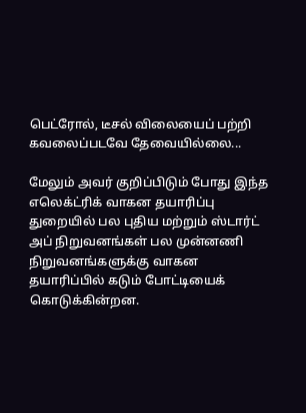பெட்ரோல், டீசல் விலையைப் பற்றி கவலைப்படவே தேவையில்லை...

மேலும் அவர் குறிப்பிடும் போது இந்த எலெக்ட்ரிக் வாகன தயாரிப்பு துறையில் பல புதிய மற்றும் ஸ்டார்ட் அப் நிறுவனங்கள் பல முன்னணி நிறுவனங்களுக்கு வாகன தயாரிப்பில் கடும் போட்டியைக் கொடுக்கின்றன.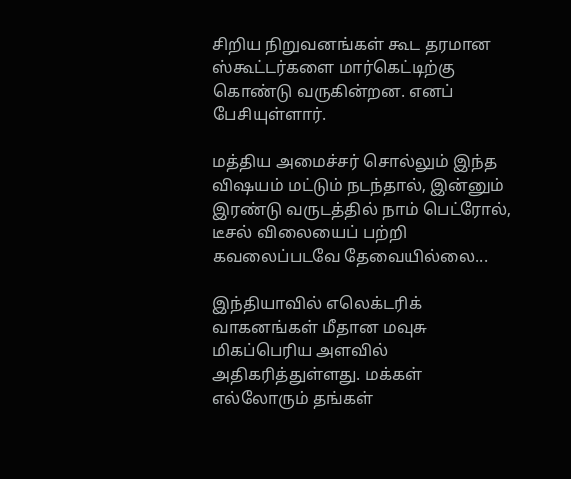சிறிய நிறுவனங்கள் கூட தரமான ஸ்கூட்டர்களை மார்கெட்டிற்கு கொண்டு வருகின்றன. எனப் பேசியுள்ளார்.

மத்திய அமைச்சர் சொல்லும் இந்த விஷயம் மட்டும் நடந்தால், இன்னும் இரண்டு வருடத்தில் நாம் பெட்ரோல், டீசல் விலையைப் பற்றி கவலைப்படவே தேவையில்லை...

இந்தியாவில் எலெக்டரிக் வாகனங்கள் மீதான மவுசு மிகப்பெரிய அளவில் அதிகரித்துள்ளது. மக்கள் எல்லோரும் தங்கள்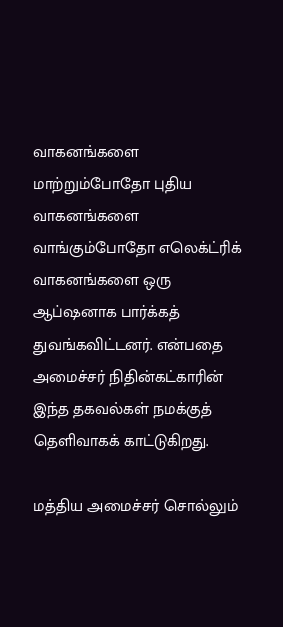வாகனங்களை மாற்றும்போதோ புதிய வாகனங்களை வாங்கும்போதோ எலெக்ட்ரிக் வாகனங்களை ஒரு ஆப்ஷனாக பார்க்கத் துவங்கவிட்டனர். என்பதை அமைச்சர் நிதின்கட்காரின் இந்த தகவல்கள் நமக்குத் தெளிவாகக் காட்டுகிறது.

மத்திய அமைச்சர் சொல்லும்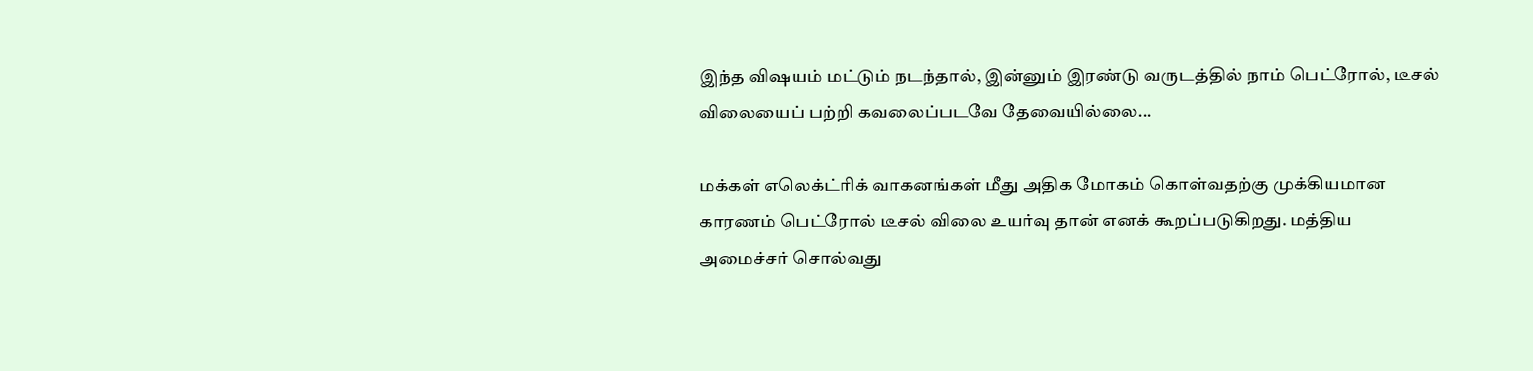இந்த விஷயம் மட்டும் நடந்தால், இன்னும் இரண்டு வருடத்தில் நாம் பெட்ரோல், டீசல் விலையைப் பற்றி கவலைப்படவே தேவையில்லை...

மக்கள் எலெக்ட்ரிக் வாகனங்கள் மீது அதிக மோகம் கொள்வதற்கு முக்கியமான காரணம் பெட்ரோல் டீசல் விலை உயர்வு தான் எனக் கூறப்படுகிறது. மத்திய அமைச்சர் சொல்வது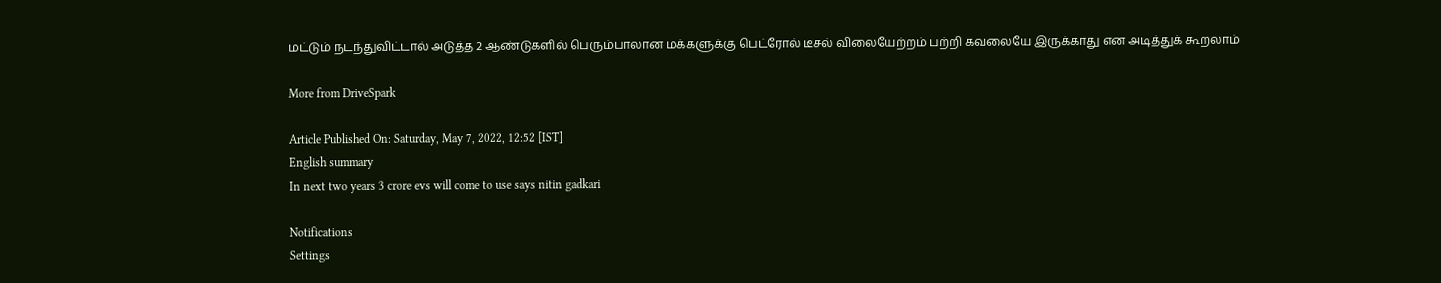மட்டும் நடந்துவிட்டால் அடுத்த 2 ஆண்டுகளில் பெரும்பாலான மக்களுக்கு பெட்ரோல் டீசல் விலையேற்றம் பற்றி கவலையே இருக்காது என அடித்துக் கூறலாம்

More from DriveSpark

Article Published On: Saturday, May 7, 2022, 12:52 [IST]
English summary
In next two years 3 crore evs will come to use says nitin gadkari

Notifications
Settings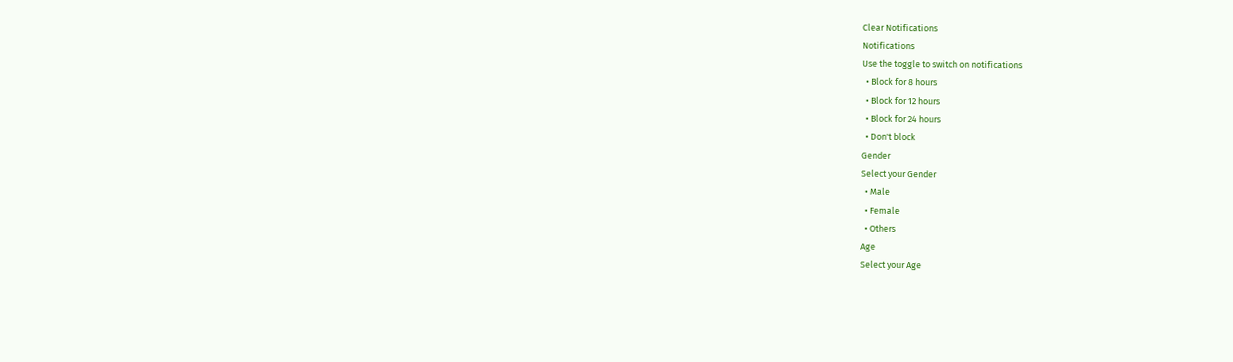Clear Notifications
Notifications
Use the toggle to switch on notifications
  • Block for 8 hours
  • Block for 12 hours
  • Block for 24 hours
  • Don't block
Gender
Select your Gender
  • Male
  • Female
  • Others
Age
Select your Age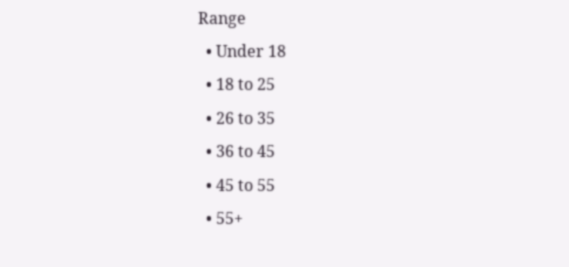Range
  • Under 18
  • 18 to 25
  • 26 to 35
  • 36 to 45
  • 45 to 55
  • 55+